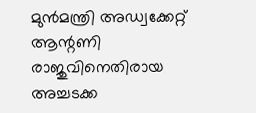മുൻമന്ത്രി അഡ്വക്കേറ്റ് ആന്റണി രാജുവിനെതിരായ അച്ചടക്ക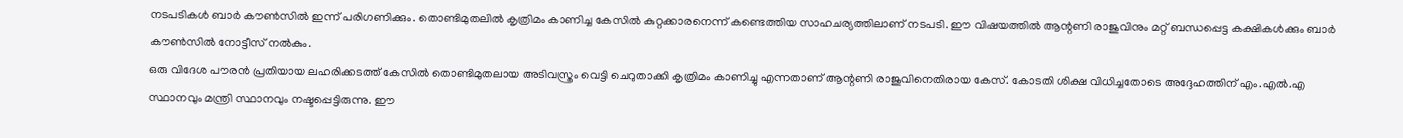നടപടികൾ ബാർ കൗൺസിൽ ഇന്ന് പരിഗണിക്കും. തൊണ്ടിമുതലിൽ കൃത്രിമം കാണിച്ച കേസിൽ കുറ്റക്കാരനെന്ന് കണ്ടെത്തിയ സാഹചര്യത്തിലാണ് നടപടി. ഈ വിഷയത്തിൽ ആന്റണി രാജുവിനും മറ്റ് ബന്ധപ്പെട്ട കക്ഷികൾക്കും ബാർ കൗൺസിൽ നോട്ടീസ് നൽകും.
ഒരു വിദേശ പൗരൻ പ്രതിയായ ലഹരിക്കടത്ത് കേസിൽ തൊണ്ടിമുതലായ അടിവസ്ത്രം വെട്ടി ചെറുതാക്കി കൃത്രിമം കാണിച്ചു എന്നതാണ് ആന്റണി രാജുവിനെതിരായ കേസ്. കോടതി ശിക്ഷ വിധിച്ചതോടെ അദ്ദേഹത്തിന് എം.എൽ.എ സ്ഥാനവും മന്ത്രി സ്ഥാനവും നഷ്ടപ്പെട്ടിരുന്നു. ഈ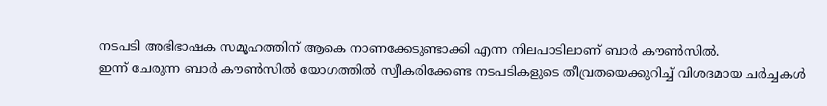നടപടി അഭിഭാഷക സമൂഹത്തിന് ആകെ നാണക്കേടുണ്ടാക്കി എന്ന നിലപാടിലാണ് ബാർ കൗൺസിൽ.
ഇന്ന് ചേരുന്ന ബാർ കൗൺസിൽ യോഗത്തിൽ സ്വീകരിക്കേണ്ട നടപടികളുടെ തീവ്രതയെക്കുറിച്ച് വിശദമായ ചർച്ചകൾ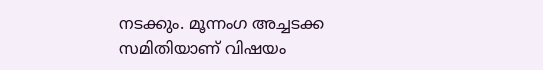നടക്കും. മൂന്നംഗ അച്ചടക്ക സമിതിയാണ് വിഷയം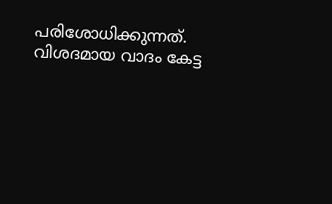പരിശോധിക്കുന്നത്. വിശദമായ വാദം കേട്ട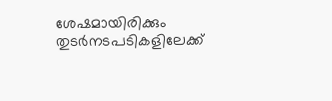ശേഷമായിരിക്കും തുടർനടപടികളിലേക്ക്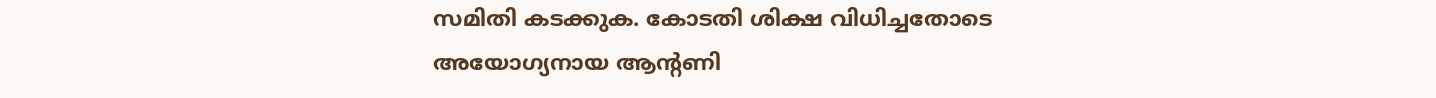സമിതി കടക്കുക. കോടതി ശിക്ഷ വിധിച്ചതോടെ അയോഗ്യനായ ആന്റണി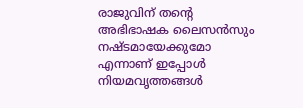രാജുവിന് തന്റെ അഭിഭാഷക ലൈസൻസും നഷ്ടമായേക്കുമോ എന്നാണ് ഇപ്പോൾ നിയമവൃത്തങ്ങൾ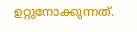ഉറ്റുനോക്കുന്നത്.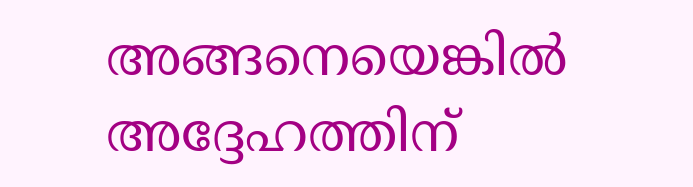അങ്ങനെയെങ്കിൽ അദ്ദേഹത്തിന്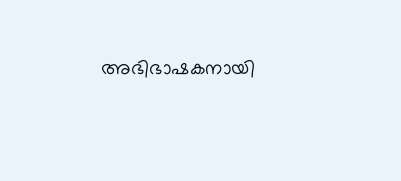അഭിഭാഷകനായി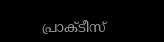പ്രാക്ടീസ്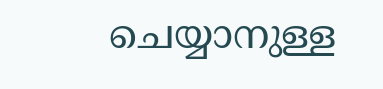ചെയ്യാനുള്ള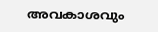അവകാശവും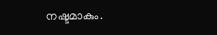നഷ്ടമാകും.